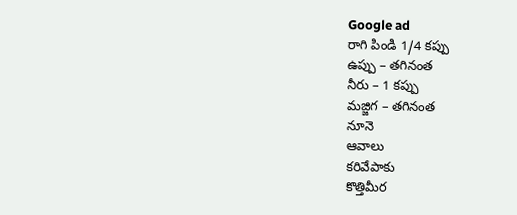Google ad
రాగి పిండి 1/4 కప్పు
ఉప్పు – తగినంత
నీరు – 1 కప్పు
మజ్జిగ – తగినంత
నూనె
ఆవాలు
కరివేపాకు
కొత్తిమీర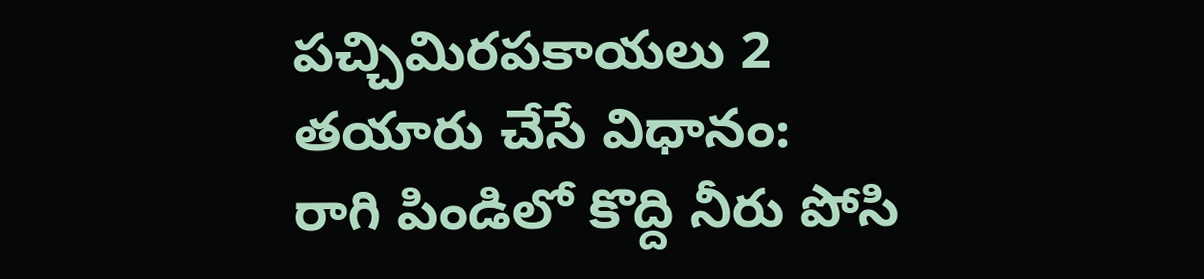పచ్చిమిరపకాయలు 2
తయారు చేసే విధానం:
రాగి పిండిలో కొద్ది నీరు పోసి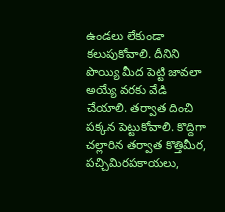ఉండలు లేకుండా కలుపుకోవాలి. దీనిని పొయ్యి మీద పెట్టి జావలా అయ్యే వరకు వేడి చేయాలి. తర్వాత దించి పక్కన పెట్టుకోవాలి. కొద్దిగా చల్లారిన తర్వాత కొత్తిమీర, పచ్చిమిరపకాయలు,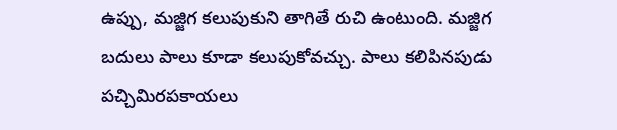ఉప్పు, మజ్జిగ కలుపుకుని తాగితే రుచి ఉంటుంది. మజ్జిగ బదులు పాలు కూడా కలుపుకోవచ్చు. పాలు కలిపినపుడు పచ్చిమిరపకాయలు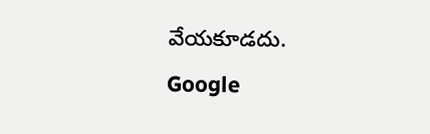వేయకూడదు.
Google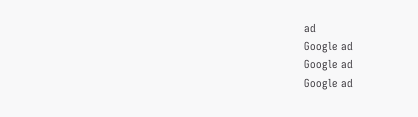ad
Google ad
Google ad
Google ad